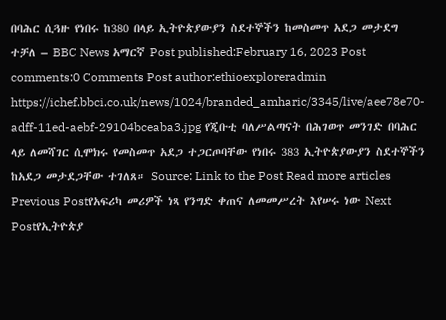በባሕር ሲጓዙ የነበሩ ከ380 በላይ ኢትዮጵያውያን ስደተኞችን ከመስመጥ አደጋ መታደግ ተቻለ – BBC News አማርኛ Post published:February 16, 2023 Post comments:0 Comments Post author:ethioexploreradmin https://ichef.bbci.co.uk/news/1024/branded_amharic/3345/live/aee78e70-adff-11ed-aebf-29104bceaba3.jpg የጂቡቲ ባለሥልጣናት በሕገወጥ መንገድ በባሕር ላይ ለመሻገር ሲሞክሩ የመስመጥ አደጋ ተጋርጦባቸው የነበሩ 383 ኢትዮጵያውያን ስደተኞችን ከአደጋ መታደጋቸው ተገለጸ። Source: Link to the Post Read more articles Previous Postየአፍሪካ መሪዎች ነጻ የንግድ ቀጠና ለመመሥረት እየሠሩ ነው Next Postየኢትዮጵያ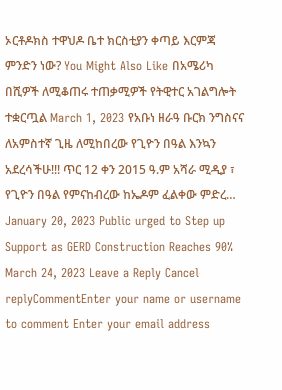ኦርቶዶክስ ተዋህዶ ቤተ ክርስቲያን ቀጣይ እርምጃ ምንድን ነው? You Might Also Like በአሜሪካ በሺዎች ለሚቆጠሩ ተጠቃሚዎች የትዊተር አገልግሎት ተቋርጧል March 1, 2023 የአቡነ ዘራዓ ቡርክ ንግስናና ለአምስተኛ ጊዜ ለሚከበረው የጊዮን በዓል እንኳን አደረሳችሁ!!! ጥር 12 ቀን 2015 ዓ.ም አሻራ ሚዲያ ፣ የጊዮን በዓል የምናከብረው ከኤዶም ፈልቀው ምድረ… January 20, 2023 Public urged to Step up Support as GERD Construction Reaches 90% March 24, 2023 Leave a Reply Cancel replyCommentEnter your name or username to comment Enter your email address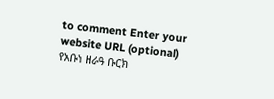to comment Enter your website URL (optional)
የአቡነ ዘራዓ ቡርክ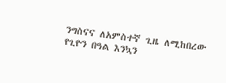ንግስናና ለአምስተኛ ጊዜ ለሚከበረው የጊዮን በዓል እንኳን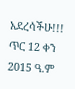አደረሳችሁ!!! ጥር 12 ቀን 2015 ዓ.ም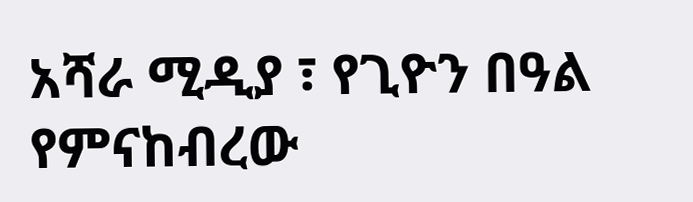አሻራ ሚዲያ ፣ የጊዮን በዓል የምናከብረው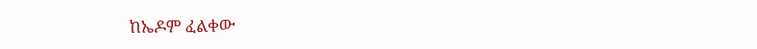ከኤዶም ፈልቀው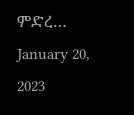ምድረ… January 20, 2023